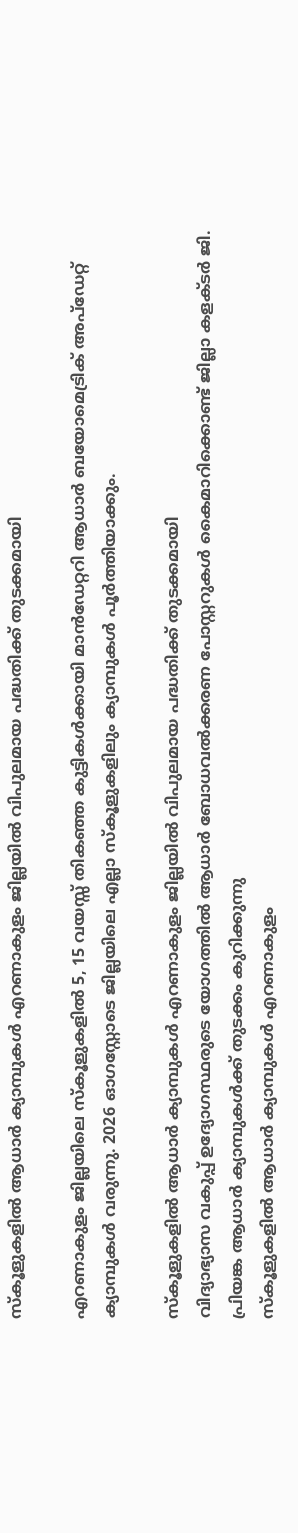സ്കൂളുകളിൽ ആധാർ ക്യാമ്പുകൾ എറണാകുളം ജില്ലയിൽ വിപുലമായ പദ്ധതിക്ക് തുടക്കമായി

എറണാകുളം ജില്ലയിലെ സ്കൂളുകളിൽ 5, 15 വയസ്സ് തികഞ്ഞ കുട്ടികൾക്കായി മാൻഡേറ്ററി ആധാർ ബയോമെട്രിക് അപ്ഡേറ്റ് ക്യാമ്പുകൾ വരുന്നു. 2026 ഓഗസ്റ്റോടെ ജില്ലയിലെ എല്ലാ സ്കൂളുകളിലും ക്യാമ്പുകൾ പൂർത്തിയാക്കും.

സ്കൂളുകളിൽ ആധാർ ക്യാമ്പുകൾ എറണാകുളം ജില്ലയിൽ വിപുലമായ പദ്ധതിക്ക് തുടക്കമായി
വിദ്യാഭ്യാസ വകുപ്പ് ഉദ്യോഗസ്ഥരുടെ യോഗത്തിൽ ആധാർ ബോധവൽക്കരണ പോസ്റ്ററുകൾ കൈമാറിക്കൊണ്ട് ജില്ലാ കളക്ടർ ജി. പ്രിയങ്ക ആധാർ ക്യാമ്പുകൾക്ക് തുടക്കം കുറിക്കുന്നു
സ്കൂളുകളിൽ ആധാർ ക്യാമ്പുകൾ എറണാകുളം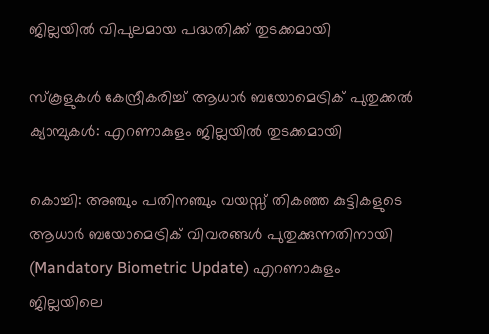ജില്ലയിൽ വിപുലമായ പദ്ധതിക്ക് തുടക്കമായി

സ്‌കൂളുകൾ കേന്ദ്രീകരിച്ച് ആധാർ ബയോമെട്രിക് പുതുക്കൽ ക്യാമ്പുകൾ: എറണാകുളം ജില്ലയിൽ തുടക്കമായി

കൊച്ചി: അഞ്ചും പതിനഞ്ചും വയസ്സ് തികഞ്ഞ കുട്ടികളുടെ ആധാർ ബയോമെട്രിക് വിവരങ്ങൾ പുതുക്കുന്നതിനായി (Mandatory Biometric Update) എറണാകുളം ജില്ലയിലെ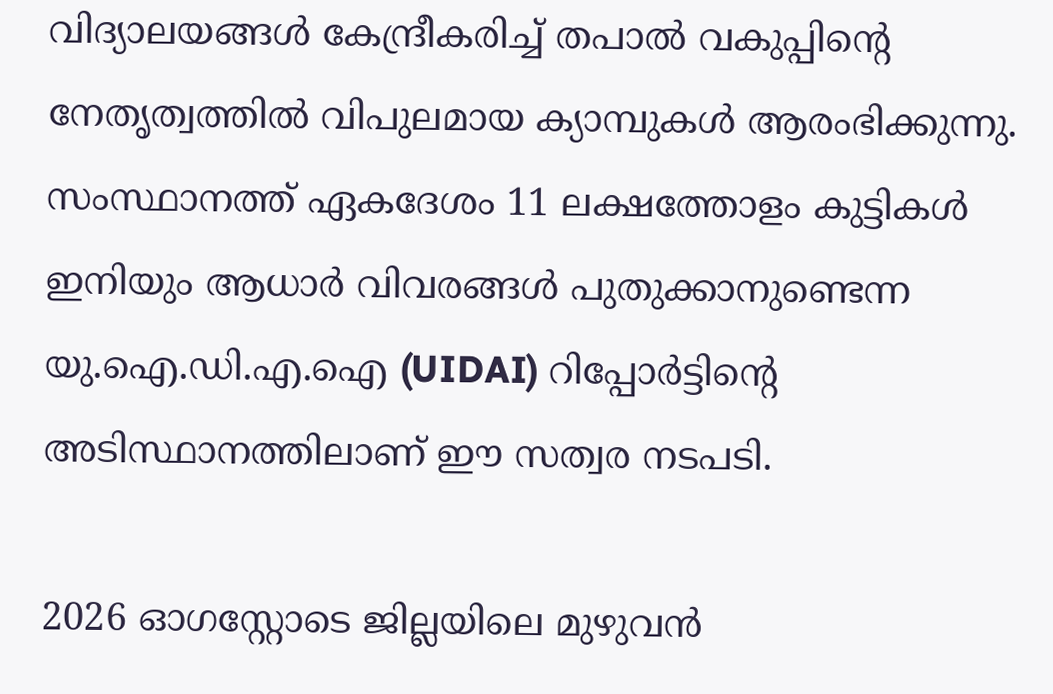വിദ്യാലയങ്ങൾ കേന്ദ്രീകരിച്ച് തപാൽ വകുപ്പിന്റെ നേതൃത്വത്തിൽ വിപുലമായ ക്യാമ്പുകൾ ആരംഭിക്കുന്നു. സംസ്ഥാനത്ത് ഏകദേശം 11 ലക്ഷത്തോളം കുട്ടികൾ ഇനിയും ആധാർ വിവരങ്ങൾ പുതുക്കാനുണ്ടെന്ന യു.ഐ.ഡി.എ.ഐ (UIDAI) റിപ്പോർട്ടിന്റെ അടിസ്ഥാനത്തിലാണ് ഈ സത്വര നടപടി.

2026 ഓഗസ്റ്റോടെ ജില്ലയിലെ മുഴുവൻ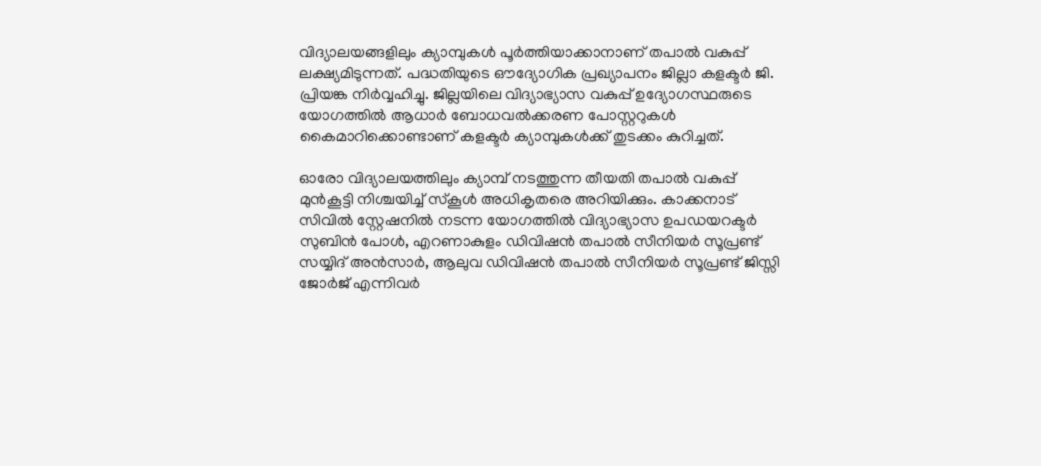വിദ്യാലയങ്ങളിലും ക്യാമ്പുകൾ പൂർത്തിയാക്കാനാണ് തപാൽ വകുപ്പ് ലക്ഷ്യമിടുന്നത്. പദ്ധതിയുടെ ഔദ്യോഗിക പ്രഖ്യാപനം ജില്ലാ കളക്ടർ ജി. പ്രിയങ്ക നിർവ്വഹിച്ചു. ജില്ലയിലെ വിദ്യാഭ്യാസ വകുപ്പ് ഉദ്യോഗസ്ഥരുടെ യോഗത്തിൽ ആധാർ ബോധവൽക്കരണ പോസ്റ്ററുകൾ കൈമാറിക്കൊണ്ടാണ് കളക്ടർ ക്യാമ്പുകൾക്ക് തുടക്കം കുറിച്ചത്.

ഓരോ വിദ്യാലയത്തിലും ക്യാമ്പ് നടത്തുന്ന തീയതി തപാൽ വകുപ്പ് മുൻകൂട്ടി നിശ്ചയിച്ച് സ്കൂൾ അധികൃതരെ അറിയിക്കും. കാക്കനാട് സിവിൽ സ്റ്റേഷനിൽ നടന്ന യോഗത്തിൽ വിദ്യാഭ്യാസ ഉപഡയറക്ടർ സുബിൻ പോൾ, എറണാകുളം ഡിവിഷൻ തപാൽ സീനിയർ സൂപ്രണ്ട് സയ്യിദ് അൻസാർ, ആലുവ ഡിവിഷൻ തപാൽ സീനിയർ സൂപ്രണ്ട് ജിസ്സി ജോർജ് എന്നിവർ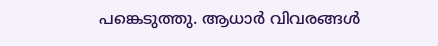പങ്കെടുത്തു. ആധാർ വിവരങ്ങൾ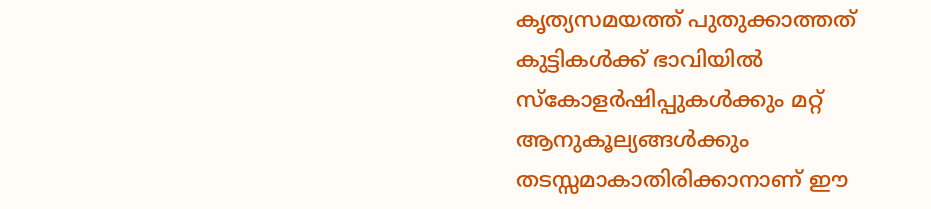കൃത്യസമയത്ത് പുതുക്കാത്തത് കുട്ടികൾക്ക് ഭാവിയിൽ സ്കോളർഷിപ്പുകൾക്കും മറ്റ് ആനുകൂല്യങ്ങൾക്കും തടസ്സമാകാതിരിക്കാനാണ് ഈ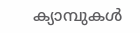ക്യാമ്പുകൾ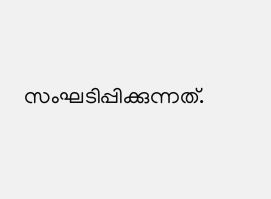സംഘടിപ്പിക്കുന്നത്.